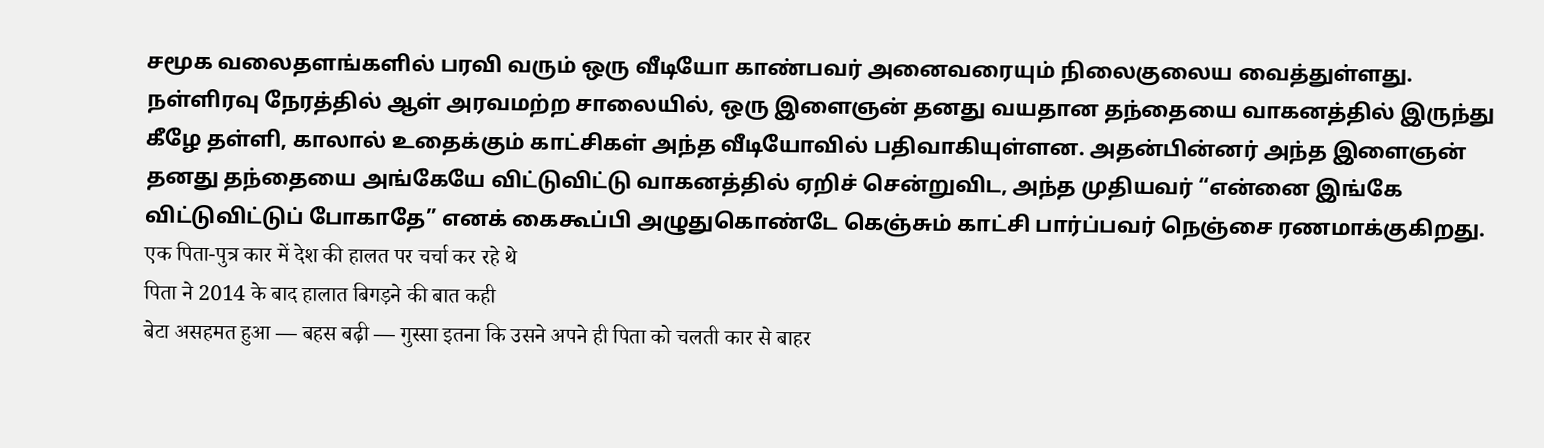சமூக வலைதளங்களில் பரவி வரும் ஒரு வீடியோ காண்பவர் அனைவரையும் நிலைகுலைய வைத்துள்ளது. நள்ளிரவு நேரத்தில் ஆள் அரவமற்ற சாலையில், ஒரு இளைஞன் தனது வயதான தந்தையை வாகனத்தில் இருந்து கீழே தள்ளி, காலால் உதைக்கும் காட்சிகள் அந்த வீடியோவில் பதிவாகியுள்ளன. அதன்பின்னர் அந்த இளைஞன் தனது தந்தையை அங்கேயே விட்டுவிட்டு வாகனத்தில் ஏறிச் சென்றுவிட, அந்த முதியவர் “என்னை இங்கே விட்டுவிட்டுப் போகாதே” எனக் கைகூப்பி அழுதுகொண்டே கெஞ்சும் காட்சி பார்ப்பவர் நெஞ்சை ரணமாக்குகிறது.
एक पिता-पुत्र कार में देश की हालत पर चर्चा कर रहे थे
पिता ने 2014 के बाद हालात बिगड़ने की बात कही
बेटा असहमत हुआ — बहस बढ़ी — गुस्सा इतना कि उसने अपने ही पिता को चलती कार से बाहर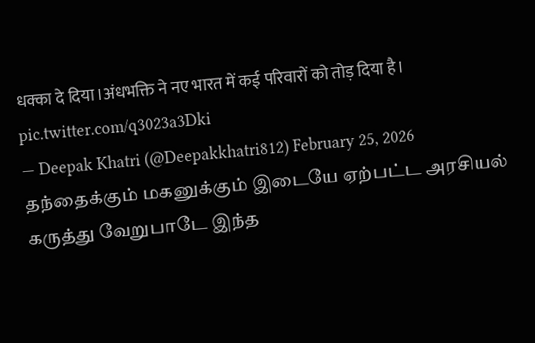धक्का दे दिया।अंधभक्ति ने नए भारत में कई परिवारों को तोड़ दिया है। pic.twitter.com/q3023a3Dki
— Deepak Khatri (@Deepakkhatri812) February 25, 2026
தந்தைக்கும் மகனுக்கும் இடையே ஏற்பட்ட அரசியல் கருத்து வேறுபாடே இந்த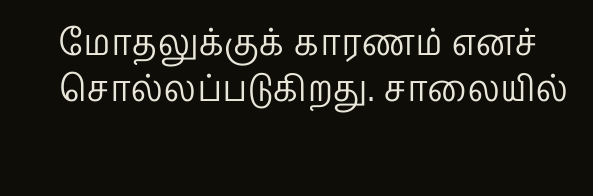மோதலுக்குக் காரணம் எனச் சொல்லப்படுகிறது. சாலையில்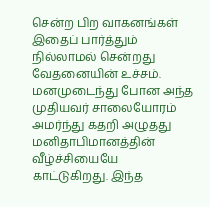சென்ற பிற வாகனங்கள் இதைப் பார்த்தும் நில்லாமல் சென்றது வேதனையின் உச்சம். மனமுடைந்து போன அந்த முதியவர் சாலையோரம் அமர்ந்து கதறி அழுதது மனிதாபிமானத்தின் வீழ்ச்சியையே காட்டுகிறது. இந்த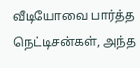வீடியோவை பார்த்த நெட்டிசன்கள், அந்த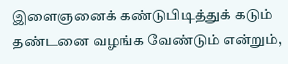இளைஞனைக் கண்டுபிடித்துக் கடும் தண்டனை வழங்க வேண்டும் என்றும்,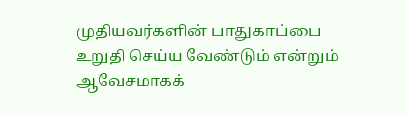முதியவர்களின் பாதுகாப்பை உறுதி செய்ய வேண்டும் என்றும் ஆவேசமாகக்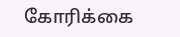கோரிக்கை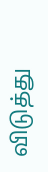விடுத்து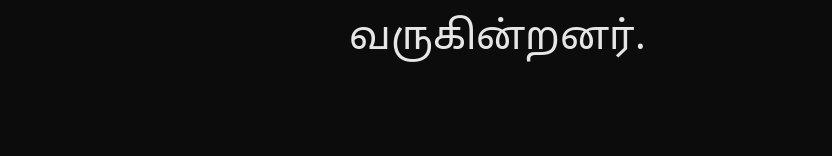வருகின்றனர்.